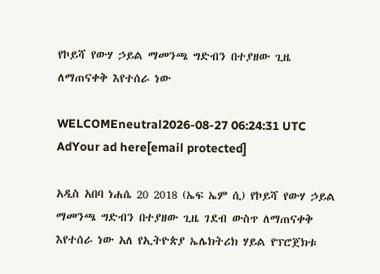የኮይሻ የውሃ ኃይል ማመንጫ ግድብን በተያዘው ጊዜ ለማጠናቀቅ እየተሰራ ነው

WELCOMEneutral2026-08-27 06:24:31 UTC
AdYour ad here[email protected]

አዲስ አበባ ነሐሴ 20 2018 (ኤፍ ኤም ሲ) የኮይሻ የውሃ ኃይል ማመንጫ ግድብን በተያዘው ጊዜ ገደብ ውስጥ ለማጠናቀቅ እየተሰራ ነው አለ የኢትዮጵያ ኤሌክትሪክ ሃይል የፕሮጀክቱ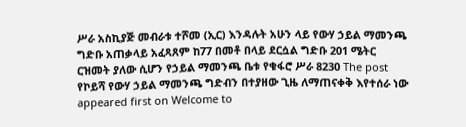ሥራ አስኪያጅ መብራቱ ተሾመ (ኢር) እንዳሉት አሁን ላይ የውሃ ኃይል ማመንጫ ግድቡ አጠቃላይ አፈጻጸም ከ77 በመቶ በላይ ደርሷል ግድቡ 201 ሜትር ርዝመት ያለው ሲሆን የኃይል ማመንጫ ቤቱ የቁፋሮ ሥራ 8230 The post የኮይሻ የውሃ ኃይል ማመንጫ ግድብን በተያዘው ጊዜ ለማጠናቀቅ እየተሰራ ነው appeared first on Welcome to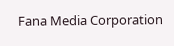Fana Media Corporation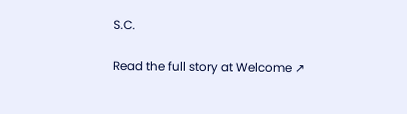S.C.

Read the full story at Welcome ↗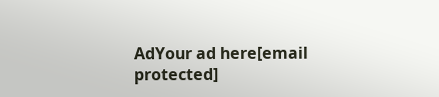AdYour ad here[email protected]